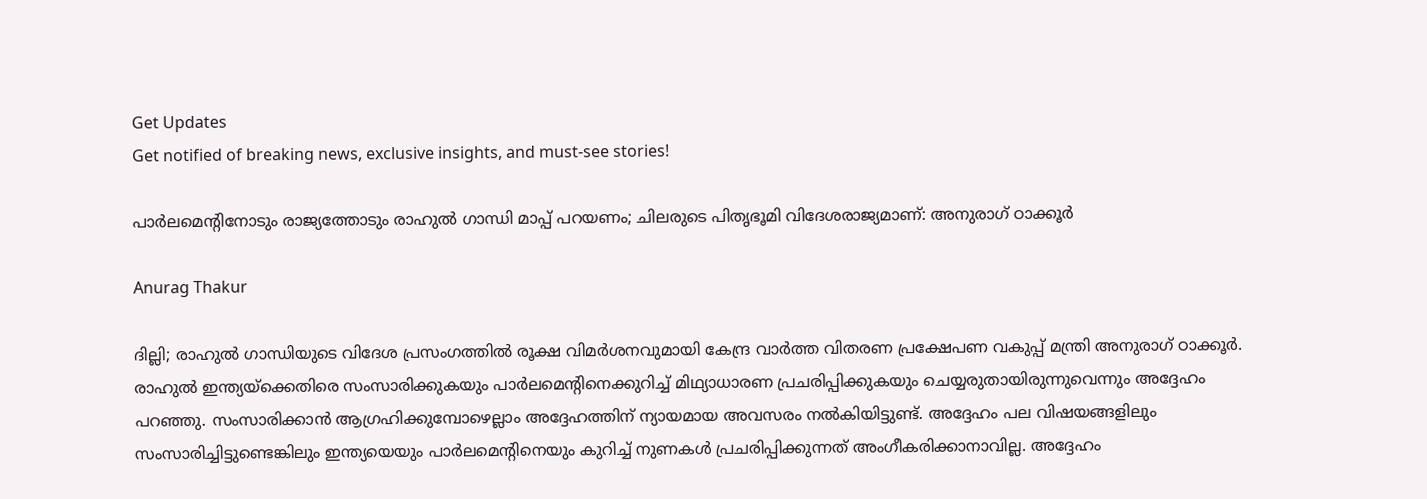Get Updates
Get notified of breaking news, exclusive insights, and must-see stories!

പാർലമെന്റിനോടും രാജ്യത്തോടും രാഹുല്‍ ഗാന്ധി മാപ്പ് പറയണം; ചിലരുടെ പിതൃഭൂമി വിദേശരാജ്യമാണ്: അനുരാഗ് ഠാക്കൂർ

Anurag Thakur

ദില്ലി; രാഹുല്‍ ഗാന്ധിയുടെ വിദേശ പ്രസംഗത്തില്‍ രൂക്ഷ വിമർശനവുമായി കേന്ദ്ര വാർത്ത വിതരണ പ്രക്ഷേപണ വകുപ്പ് മന്ത്രി അനുരാഗ് ഠാക്കൂർ. രാഹുല്‍ ഇന്ത്യയ്‌ക്കെതിരെ സംസാരിക്കുകയും പാർലമെന്റിനെക്കുറിച്ച് മിഥ്യാധാരണ പ്രചരിപ്പിക്കുകയും ചെയ്യരുതായിരുന്നുവെന്നും അദ്ദേഹം പറഞ്ഞു. സംസാരിക്കാൻ ആഗ്രഹിക്കുമ്പോഴെല്ലാം അദ്ദേഹത്തിന് ന്യായമായ അവസരം നൽകിയിട്ടുണ്ട്. അദ്ദേഹം പല വിഷയങ്ങളിലും സംസാരിച്ചിട്ടുണ്ടെങ്കിലും ഇന്ത്യയെയും പാർലമെന്റിനെയും കുറിച്ച് നുണകൾ പ്രചരിപ്പിക്കുന്നത് അംഗീകരിക്കാനാവില്ല. അദ്ദേഹം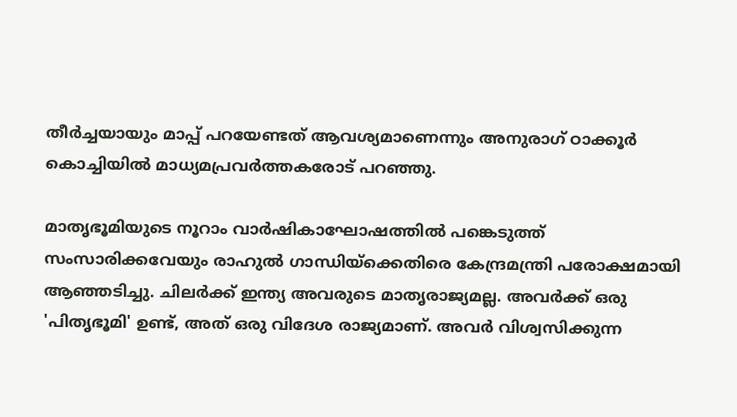തീർച്ചയായും മാപ്പ് പറയേണ്ടത് ആവശ്യമാണെന്നും അനുരാഗ് ഠാക്കൂർ കൊച്ചിയില്‍ മാധ്യമപ്രവർത്തകരോട് പറഞ്ഞു.

മാതൃഭൂമിയുടെ നൂറാം വാർഷികാഘോഷത്തിൽ പങ്കെടുത്ത് സംസാരിക്കവേയും രാഹുൽ ഗാന്ധിയ്ക്കെതിരെ കേന്ദ്രമന്ത്രി പരോക്ഷമായി ആഞ്ഞടിച്ചു. ചിലർക്ക് ഇന്ത്യ അവരുടെ മാതൃരാജ്യമല്ല. അവർക്ക് ഒരു 'പിതൃഭൂമി' ഉണ്ട്, അത് ഒരു വിദേശ രാജ്യമാണ്. അവർ വിശ്വസിക്കുന്ന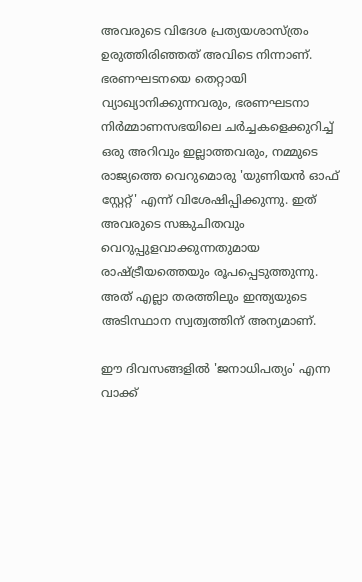അവരുടെ വിദേശ പ്രത്യയശാസ്ത്രം ഉരുത്തിരിഞ്ഞത് അവിടെ നിന്നാണ്. ഭരണഘടനയെ തെറ്റായി വ്യാഖ്യാനിക്കുന്നവരും, ഭരണഘടനാ നിർമ്മാണസഭയിലെ ചർച്ചകളെക്കുറിച്ച് ഒരു അറിവും ഇല്ലാത്തവരും, നമ്മുടെ രാജ്യത്തെ വെറുമൊരു 'യുണിയൻ ഓഫ് സ്റ്റേറ്റ്' എന്ന് വിശേഷിപ്പിക്കുന്നു. ഇത് അവരുടെ സങ്കുചിതവും വെറുപ്പുളവാക്കുന്നതുമായ രാഷ്ട്രീയത്തെയും രൂപപ്പെടുത്തുന്നു. അത് എല്ലാ തരത്തിലും ഇന്ത്യയുടെ അടിസ്ഥാന സ്വത്വത്തിന് അന്യമാണ്.

ഈ ദിവസങ്ങളിൽ 'ജനാധിപത്യം' എന്ന വാക്ക്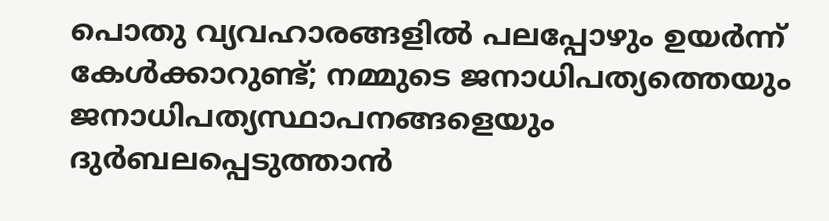പൊതു വ്യവഹാരങ്ങളിൽ പലപ്പോഴും ഉയർന്ന് കേൾക്കാറുണ്ട്; നമ്മുടെ ജനാധിപത്യത്തെയും ജനാധിപത്യസ്ഥാപനങ്ങളെയും ദുർബലപ്പെടുത്താൻ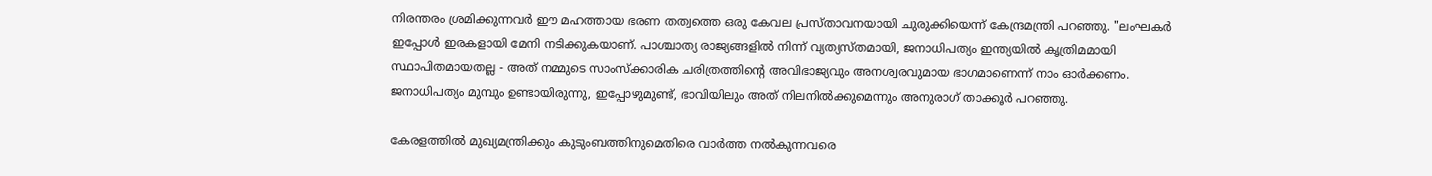നിരന്തരം ശ്രമിക്കുന്നവർ ഈ മഹത്തായ ഭരണ തത്വത്തെ ഒരു കേവല പ്രസ്താവനയായി ചുരുക്കിയെന്ന് കേന്ദ്രമന്ത്രി പറഞ്ഞു. "ലംഘകർ ഇപ്പോൾ ഇരകളായി മേനി നടിക്കുകയാണ്. പാശ്ചാത്യ രാജ്യങ്ങളിൽ നിന്ന് വ്യത്യസ്തമായി, ജനാധിപത്യം ഇന്ത്യയിൽ കൃത്രിമമായി സ്ഥാപിതമായതല്ല - അത് നമ്മുടെ സാംസ്ക്കാരിക ചരിത്രത്തിന്റെ അവിഭാജ്യവും അനശ്വരവുമായ ഭാഗമാണെന്ന് നാം ഓർക്കണം. ജനാധിപത്യം മുമ്പും ഉണ്ടായിരുന്നു, ഇപ്പോഴുമുണ്ട്, ഭാവിയിലും അത് നിലനിൽക്കുമെന്നും അനുരാഗ് താക്കൂർ പറഞ്ഞു.

കേരളത്തിൽ മുഖ്യമന്ത്രിക്കും കുടുംബത്തിനുമെതിരെ വാർത്ത നൽകുന്നവരെ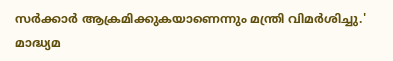സർക്കാർ ആക്രമിക്കുകയാണെന്നും മന്ത്രി വിമർശിച്ചു.' മാദ്ധ്യമ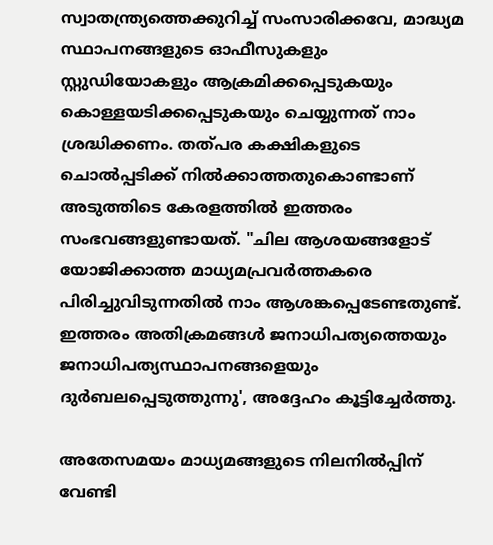സ്വാതന്ത്ര്യത്തെക്കുറിച്ച് സംസാരിക്കവേ, മാദ്ധ്യമ സ്ഥാപനങ്ങളുടെ ഓഫീസുകളും സ്റ്റുഡിയോകളും ആക്രമിക്കപ്പെടുകയും കൊള്ളയടിക്കപ്പെടുകയും ചെയ്യുന്നത് നാം ശ്രദ്ധിക്കണം. തത്പര കക്ഷികളുടെ ചൊൽപ്പടിക്ക് നിൽക്കാത്തതുകൊണ്ടാണ് അടുത്തിടെ കേരളത്തിൽ ഇത്തരം സംഭവങ്ങളുണ്ടായത്. "ചില ആശയങ്ങളോട് യോജിക്കാത്ത മാധ്യമപ്രവർത്തകരെ പിരിച്ചുവിടുന്നതിൽ നാം ആശങ്കപ്പെടേണ്ടതുണ്ട്. ഇത്തരം അതിക്രമങ്ങൾ ജനാധിപത്യത്തെയും ജനാധിപത്യസ്ഥാപനങ്ങളെയും ദുർബലപ്പെടുത്തുന്നു', അദ്ദേഹം കൂട്ടിച്ചേർത്തു.

അതേസമയം മാധ്യമങ്ങളുടെ നിലനിൽപ്പിന് വേണ്ടി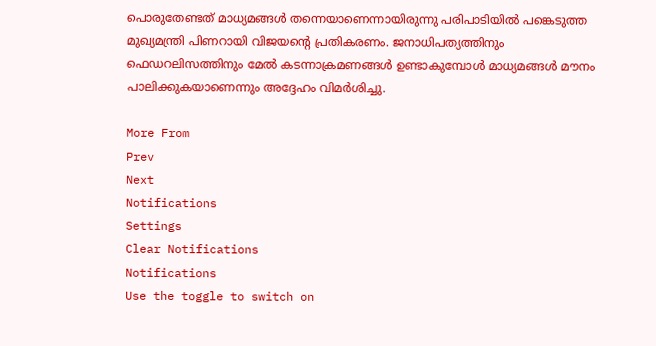പൊരുതേണ്ടത് മാധ്യമങ്ങൾ തന്നെയാണെന്നായിരുന്നു പരിപാടിയിൽ പങ്കെടുത്ത മുഖ്യമന്ത്രി പിണറായി വിജയന്റെ പ്രതികരണം. ജനാധിപത്യത്തിനും ഫെഡറലിസത്തിനും മേൽ കടന്നാക്രമണങ്ങൾ ഉണ്ടാകുമ്പോൾ മാധ്യമങ്ങൾ മൗനം പാലിക്കുകയാണെന്നും അദ്ദേഹം വിമർശിച്ചു.

More From
Prev
Next
Notifications
Settings
Clear Notifications
Notifications
Use the toggle to switch on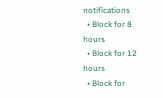notifications
  • Block for 8 hours
  • Block for 12 hours
  • Block for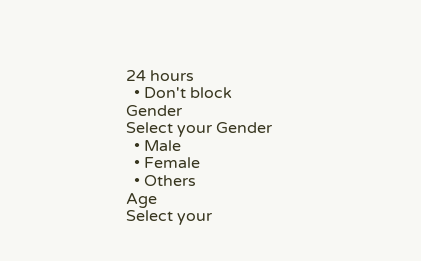24 hours
  • Don't block
Gender
Select your Gender
  • Male
  • Female
  • Others
Age
Select your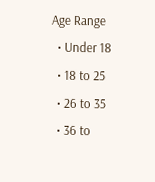Age Range
  • Under 18
  • 18 to 25
  • 26 to 35
  • 36 to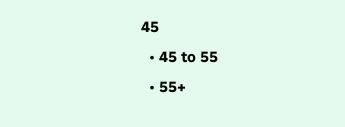45
  • 45 to 55
  • 55+